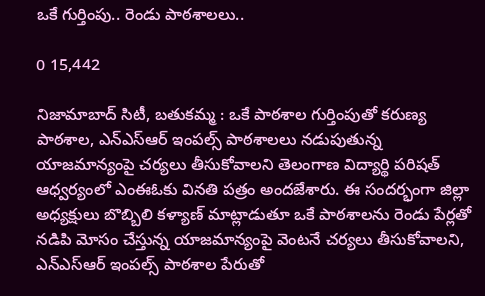ఒకే గుర్తింపు.. రెండు పాఠశాలలు..

0 15,442

నిజామాబాద్ సిటీ, బతుకమ్మ : ఒకే పాఠశాల గుర్తింపుతో కరుణ్య పాఠశాల, ఎన్ఎస్ఆర్ ఇంపల్స్ పాఠశాలలు నడుపుతున్న యాజమాన్యంపై చర్యలు తీసుకోవాలని తెలంగాణ విద్యార్థి పరిషత్ ఆధ్వర్యంలో ఎంఈఓకు వినతి పత్రం అందజేశారు. ఈ సందర్భంగా జిల్లా అధ్యక్షులు బొబ్బిలి కళ్యాణ్ మాట్లాడుతూ ఒకే పాఠశాలను రెండు పేర్లతో నడిపి మోసం చేస్తున్న యాజమాన్యంపై వెంటనే చర్యలు తీసుకోవాలని, ఎన్ఎస్ఆర్ ఇంపల్స్ పాఠశాల పేరుతో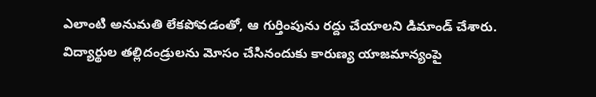ఎలాంటి అనుమతి లేకపోవడంతో, ఆ గుర్తింపును రద్దు చేయాలని డిమాండ్ చేశారు. విద్యార్థుల తల్లిదండ్రులను మోసం చేసినందుకు కారుణ్య యాజమాన్యంపై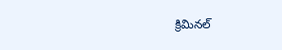క్రిమినల్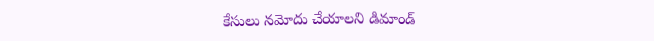కేసులు నమోదు చేయాలని డిమాండ్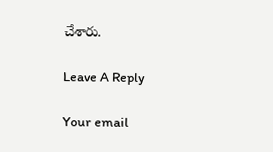చేశారు.

Leave A Reply

Your email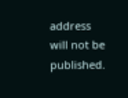address will not be published.